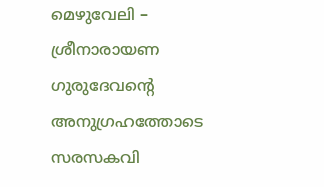മെഴുവേലി – ശ്രീനാരായണ ഗുരുദേവന്റെ അനുഗ്രഹത്തോടെ സരസകവി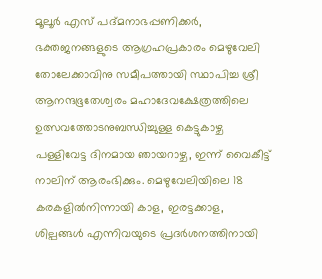മൂലൂർ എസ് പദ്മനാഭപ്പണിക്കർ, ഭക്തജനങ്ങളുടെ ആഗ്രഹപ്രകാരം മെഴുവേലി തോലേക്കാവിനു സമീപത്തായി സ്ഥാപിച്ച ശ്രീ ആനന്ദഭൂതേശ്വരം മഹാദേവക്ഷേത്രത്തിലെ ഉത്സവത്തോടനുബന്ധിച്ചുള്ള കെട്ടുകാഴ്ച പള്ളിവേട്ട ദിനമായ ഞായറാഴ്ച, ഇന്ന് വൈകീട്ട് നാലിന് ആരംഭിക്കും. മെഴുവേലിയിലെ 18 കരകളിൽനിന്നായി കാള, ഇരട്ടക്കാള, ശില്പങ്ങൾ എന്നിവയുടെ പ്രദർശനത്തിനായി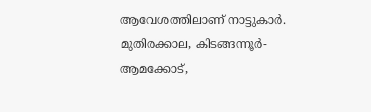ആവേശത്തിലാണ് നാട്ടുകാർ. മുതിരക്കാല, കിടങ്ങന്നൂർ- ആമക്കോട്,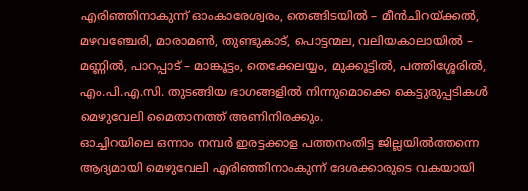എരിഞ്ഞിനാകുന്ന് ഓംകാരേശ്വരം, തെങ്ങിടയിൽ – മീൻചിറയ്ക്കൽ, മഴവഞ്ചേരി, മാരാമൺ, തുണ്ടുകാട്, പൊട്ടന്മല, വലിയകാലായിൽ – മണ്ണിൽ, പാറപ്പാട് – മാങ്കൂട്ടം, തെക്കേലയ്യം, മുക്കൂട്ടിൽ, പത്തിശ്ശേരിൽ, എം.പി.എ.സി. തുടങ്ങിയ ഭാഗങ്ങളിൽ നിന്നുമൊക്കെ കെട്ടുരുപ്പടികൾ മെഴുവേലി മൈതാനത്ത് അണിനിരക്കും.
ഓച്ചിറയിലെ ഒന്നാം നമ്പർ ഇരട്ടക്കാള പത്തനംതിട്ട ജില്ലയിൽത്തന്നെ ആദ്യമായി മെഴുവേലി എരിഞ്ഞിനാംകുന്ന് ദേശക്കാരുടെ വകയായി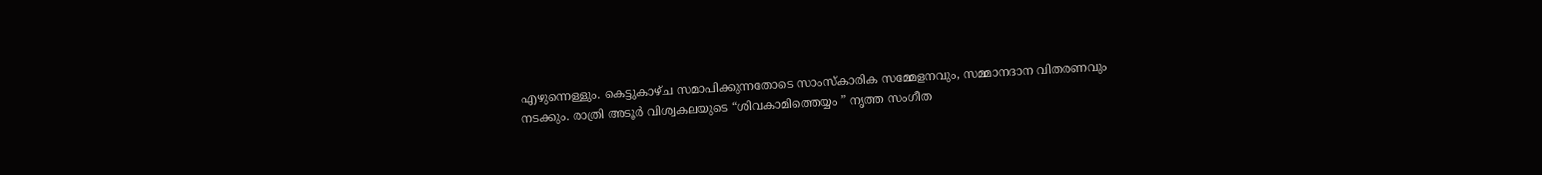എഴുന്നെള്ളും. കെട്ടുകാഴ്ച സമാപിക്കുന്നതോടെ സാംസ്കാരിക സമ്മേളനവും, സമ്മാനദാന വിതരണവും നടക്കും. രാത്രി അടൂർ വിശ്വകലയുടെ “ശിവകാമിത്തെയ്യം ” നൃത്ത സംഗീത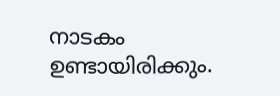നാടകം ഉണ്ടായിരിക്കും.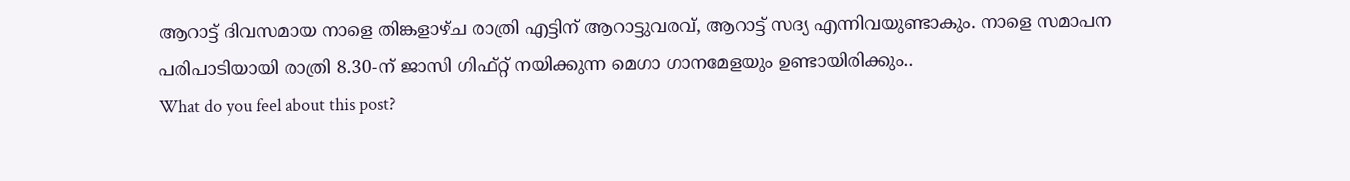ആറാട്ട് ദിവസമായ നാളെ തിങ്കളാഴ്ച രാത്രി എട്ടിന് ആറാട്ടുവരവ്, ആറാട്ട് സദ്യ എന്നിവയുണ്ടാകും. നാളെ സമാപന പരിപാടിയായി രാത്രി 8.30-ന് ജാസി ഗിഫ്റ്റ് നയിക്കുന്ന മെഗാ ഗാനമേളയും ഉണ്ടായിരിക്കും..
What do you feel about this post?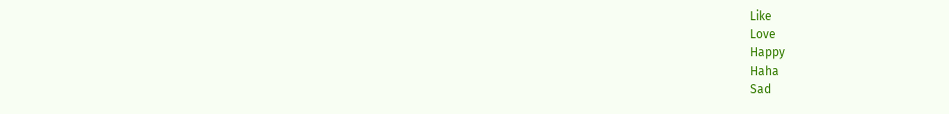Like
Love
Happy
Haha
Sad